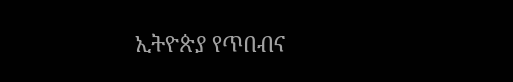ኢትዮጵያ የጥበብና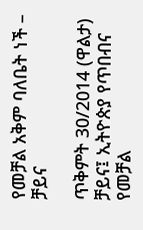የመቻል አቅም ባለቤት ነች – ቻይና

ጥቅምት 30/2014 (ዋልታ) ቻይና፤ ኢትዮጵያ የጥበብና የመቻል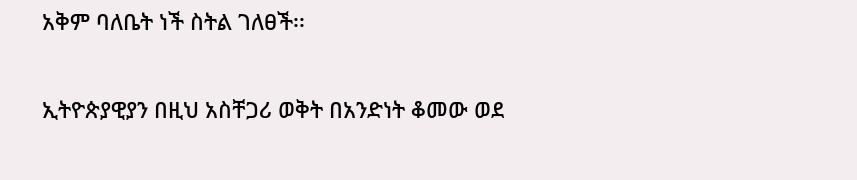አቅም ባለቤት ነች ስትል ገለፀች፡፡

ኢትዮጵያዊያን በዚህ አስቸጋሪ ወቅት በአንድነት ቆመው ወደ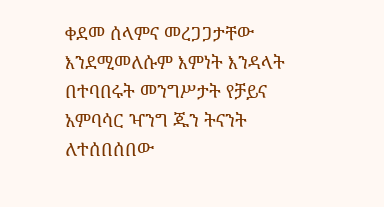ቀደመ ሰላምና መረጋጋታቸው እንደሚመለሱም እምነት እንዳላት በተባበሩት መንግሥታት የቻይና አምባሳር ዣንግ ጁን ትናንት ለተሰበሰበው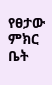የፀታው ምክር ቤት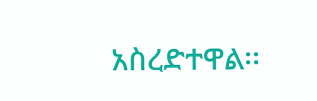አስረድተዋል፡፡